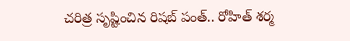చ‌రిత్ర సృష్టించిన రిషబ్ పంత్‌.. రోహిత్‌ శర్మ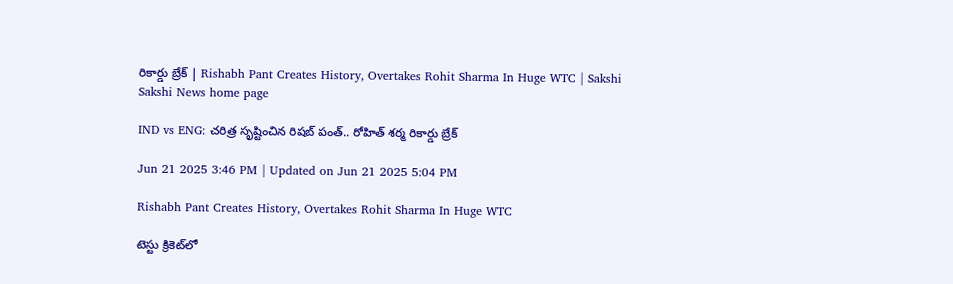రికార్డు బ్రేక్‌ | Rishabh Pant Creates History, Overtakes Rohit Sharma In Huge WTC | Sakshi
Sakshi News home page

IND vs ENG: చ‌రిత్ర సృష్టించిన రిషబ్ పంత్‌.. రోహిత్‌ శర్మ రికార్డు బ్రేక్‌

Jun 21 2025 3:46 PM | Updated on Jun 21 2025 5:04 PM

Rishabh Pant Creates History, Overtakes Rohit Sharma In Huge WTC

టెస్టు క్రికెట్‌లో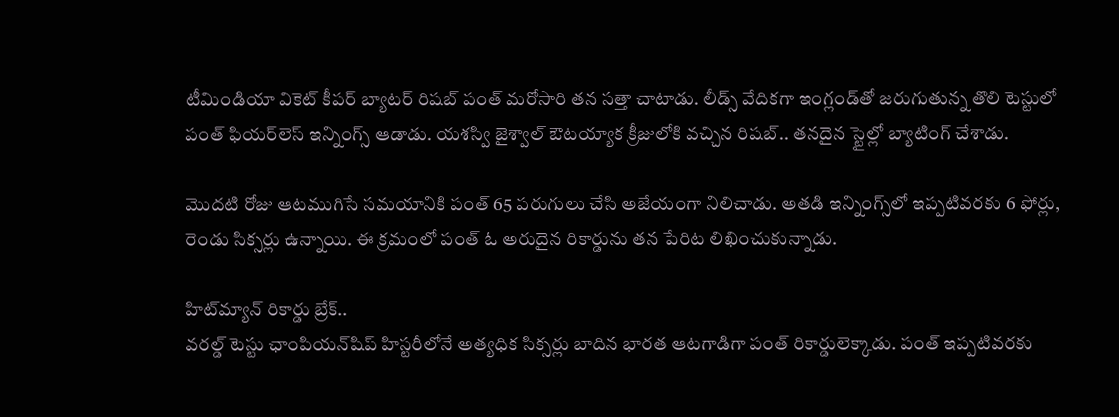టీమిండియా వికెట్ కీప‌ర్ బ్యాట‌ర్ రిష‌బ్ పంత్ మ‌రోసారి త‌న స‌త్తా చాటాడు. లీడ్స్ వేదిక‌గా ఇంగ్లండ్‌తో జ‌రుగుతున్న తొలి టెస్టులో పంత్ ఫియ‌ర్‌లెస్ ఇన్నింగ్స్ ఆడాడు. య‌శ‌స్వి జైశ్వాల్ ఔట‌య్యాక క్రీజులోకి వ‌చ్చిన రిష‌బ్‌.. త‌నదైన స్టైల్లో బ్యాటింగ్ చేశాడు.

మొద‌టి రోజు ఆట‌ముగిసే స‌మ‌యానికి పంత్ 65 ప‌రుగులు చేసి అజేయంగా నిలిచాడు. అత‌డి ఇన్నింగ్స్‌లో ఇప్ప‌టివ‌ర‌కు 6 ఫోర్లు, రెండు సిక్స‌ర్లు ఉన్నాయి. ఈ క్ర‌మంలో పంత్ ఓ అరుదైన రికార్డును త‌న పేరిట లిఖించుకున్నాడు.

హిట్‌మ్యాన్ రికార్డు బ్రేక్‌..
వ‌రల్డ్ టెస్టు ఛాంపియ‌న్‌షిప్ హిస్ట‌రీలోనే అత్య‌ధిక సిక్సర్లు బాదిన భారత ఆటగాడిగా పంత్ రికార్డులెక్కాడు. పంత్ ఇప్పటివరకు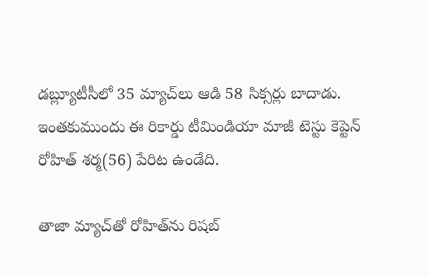డబ్ల్యూటీసీలో 35 మ్యాచ్‌లు ఆడి 58 సిక్సర్లు బాదాడు. ఇంతకుముందు ఈ రికార్డు టీమిండియా మాజీ టెస్టు కెప్టెన్ రోహిత్ శర్మ(56) పేరిట ఉండేది.

తాజా మ్యాచ్‌తో రోహిత్‌ను రిషబ్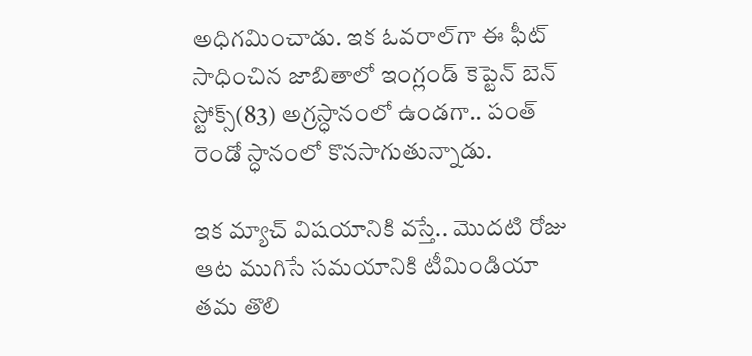అధిగమించాడు. ఇక ఓవరాల్‌గా ఈ ఫీట్ సాధించిన జాబితాలో ఇంగ్లండ్ కెప్టెన్ బెన్ స్టోక్స్‌(83) అగ్రస్ధానంలో ఉండగా.. పంత్ రెండో స్ధానంలో కొనసాగుతున్నాడు.

ఇక మ్యాచ్ విషయానికి వస్తే.. మొదటి రోజు ఆట ముగిసే సమయానికి టీమిండియా తమ తొలి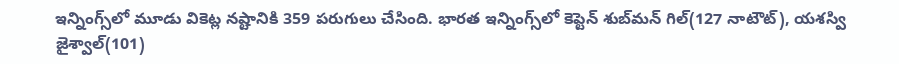ఇన్నింగ్స్‌లో మూడు వికెట్ల నష్టానికి 359 పరుగులు చేసింది. భారత ఇన్నింగ్స్‌లో కెప్టెన్ శుబ్‌మన్ గిల్‌(127 నాటౌట్‌), యశస్వి జైశ్వాల్‌(101)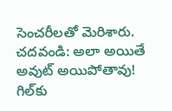సెంచరీలతో మెరిశారు.
చదవండి: అలా అయితే అవుట్‌ అయిపోతావు! గిల్‌కు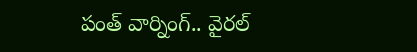పంత్‌ వార్నింగ్‌.. వైరల్‌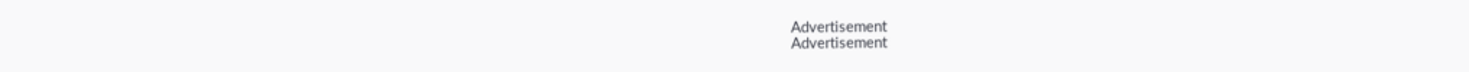Advertisement
Advertisement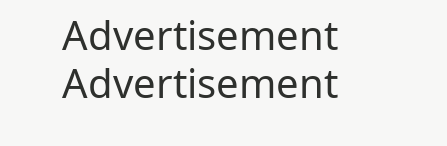Advertisement
Advertisement